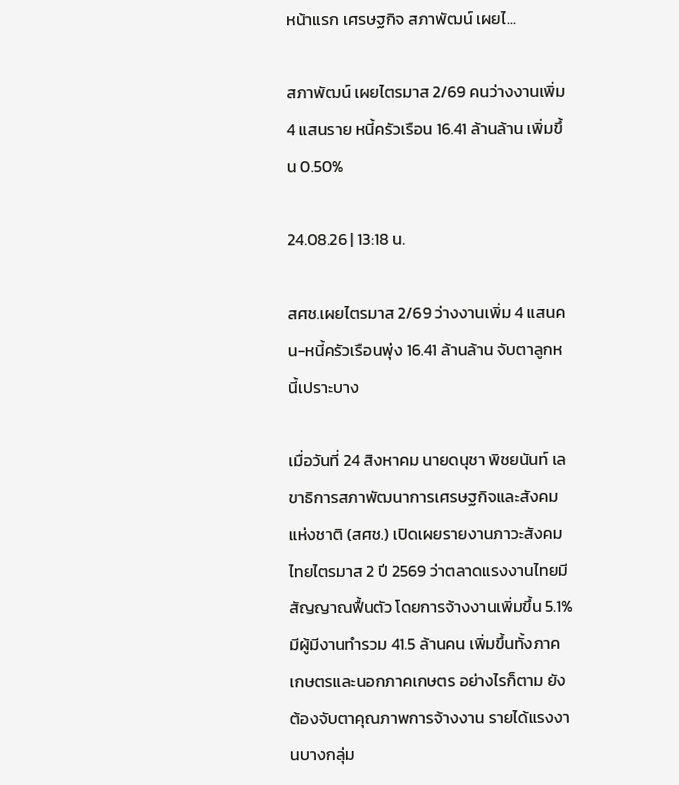หน้าแรก เศรษฐกิจ สภาพัฒน์ เผยไ...

สภาพัฒน์ เผยไตรมาส 2/69 คนว่างงานเพิ่ม 4 แสนราย หนี้ครัวเรือน 16.41 ล้านล้าน เพิ่มขึ้น 0.50%

24.08.26 | 13:18 น.

สศช.เผยไตรมาส 2/69 ว่างงานเพิ่ม 4 แสนคน-หนี้ครัวเรือนพุ่ง 16.41 ล้านล้าน จับตาลูกหนี้เปราะบาง

เมื่อวันที่ 24 สิงหาคม นายดนุชา พิชยนันท์ เลขาธิการสภาพัฒนาการเศรษฐกิจและสังคมแห่งชาติ (สศช.) เปิดเผยรายงานภาวะสังคมไทยไตรมาส 2 ปี 2569 ว่าตลาดแรงงานไทยมีสัญญาณฟื้นตัว โดยการจ้างงานเพิ่มขึ้น 5.1% มีผู้มีงานทำรวม 41.5 ล้านคน เพิ่มขึ้นทั้งภาคเกษตรและนอกภาคเกษตร อย่างไรก็ตาม ยังต้องจับตาคุณภาพการจ้างงาน รายได้แรงงานบางกลุ่ม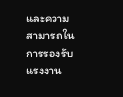และความสามารถในการรองรับแรงงาน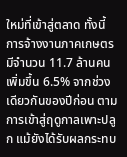ใหม่ที่เข้าสู่ตลาด ทั้งนี้ การจ้างงานภาคเกษตรมีจำนวน 11.7 ล้านคน เพิ่มขึ้น 6.5% จากช่วงเดียวกันของปีก่อน ตามการเข้าสู่ฤดูกาลเพาะปลูก แม้ยังได้รับผลกระทบ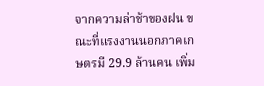จากความล่าช้าของฝน ขณะที่แรงงานนอกภาคเกษตรมี 29.9 ล้านคน เพิ่ม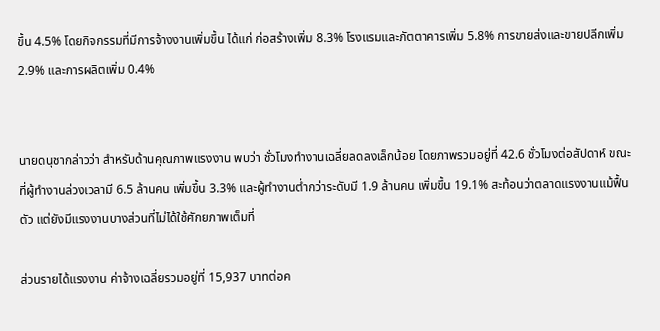ขึ้น 4.5% โดยกิจกรรมที่มีการจ้างงานเพิ่มขึ้น ได้แก่ ก่อสร้างเพิ่ม 8.3% โรงแรมและภัตตาคารเพิ่ม 5.8% การขายส่งและขายปลีกเพิ่ม 2.9% และการผลิตเพิ่ม 0.4%


นายดนุชากล่าวว่า สำหรับด้านคุณภาพแรงงาน พบว่า ชั่วโมงทำงานเฉลี่ยลดลงเล็กน้อย โดยภาพรวมอยู่ที่ 42.6 ชั่วโมงต่อสัปดาห์ ขณะที่ผู้ทำงานล่วงเวลามี 6.5 ล้านคน เพิ่มขึ้น 3.3% และผู้ทำงานต่ำกว่าระดับมี 1.9 ล้านคน เพิ่มขึ้น 19.1% สะท้อนว่าตลาดแรงงานแม้ฟื้นตัว แต่ยังมีแรงงานบางส่วนที่ไม่ได้ใช้ศักยภาพเต็มที่

ส่วนรายได้แรงงาน ค่าจ้างเฉลี่ยรวมอยู่ที่ 15,937 บาทต่อค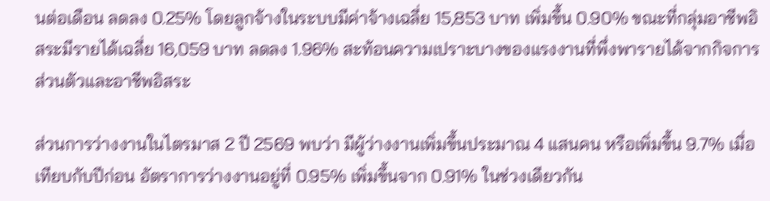นต่อเดือน ลดลง 0.25% โดยลูกจ้างในระบบมีค่าจ้างเฉลี่ย 15,853 บาท เพิ่มขึ้น 0.90% ขณะที่กลุ่มอาชีพอิสระมีรายได้เฉลี่ย 16,059 บาท ลดลง 1.96% สะท้อนความเปราะบางของแรงงานที่พึ่งพารายได้จากกิจการส่วนตัวและอาชีพอิสระ

ส่วนการว่างงานในไตรมาส 2 ปี 2569 พบว่า มีผู้ว่างงานเพิ่มขึ้นประมาณ 4 แสนคน หรือเพิ่มขึ้น 9.7% เมื่อเทียบกับปีก่อน อัตราการว่างงานอยู่ที่ 0.95% เพิ่มขึ้นจาก 0.91% ในช่วงเดียวกัน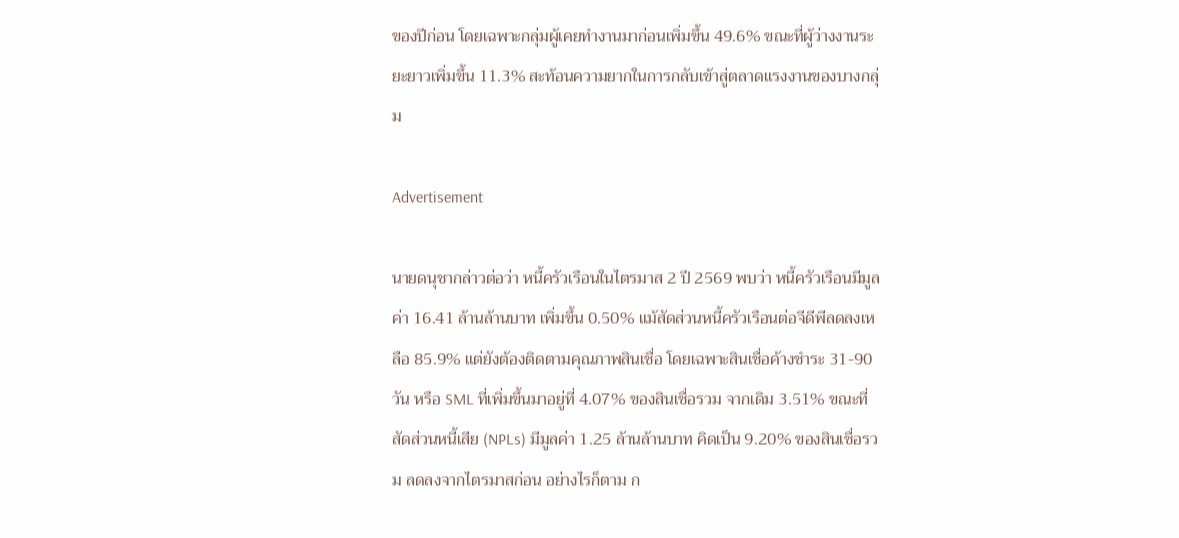ของปีก่อน โดยเฉพาะกลุ่มผู้เคยทำงานมาก่อนเพิ่มขึ้น 49.6% ขณะที่ผู้ว่างงานระยะยาวเพิ่มขึ้น 11.3% สะท้อนความยากในการกลับเข้าสู่ตลาดแรงงานของบางกลุ่ม

Advertisement

นายดนุชากล่าวต่อว่า หนี้ครัวเรือนในไตรมาส 2 ปี 2569 พบว่า หนี้ครัวเรือนมีมูลค่า 16.41 ล้านล้านบาท เพิ่มขึ้น 0.50% แม้สัดส่วนหนี้ครัวเรือนต่อจีดีพีลดลงเหลือ 85.9% แต่ยังต้องติดตามคุณภาพสินเชื่อ โดยเฉพาะสินเชื่อค้างชำระ 31-90 วัน หรือ SML ที่เพิ่มขึ้นมาอยู่ที่ 4.07% ของสินเชื่อรวม จากเดิม 3.51% ขณะที่สัดส่วนหนี้เสีย (NPLs) มีมูลค่า 1.25 ล้านล้านบาท คิดเป็น 9.20% ของสินเชื่อรวม ลดลงจากไตรมาสก่อน อย่างไรก็ตาม ก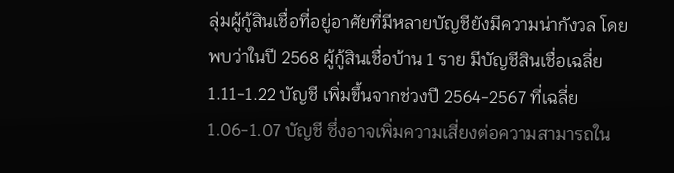ลุ่มผู้กู้สินเชื่อที่อยู่อาศัยที่มีหลายบัญชียังมีความน่ากังวล โดยพบว่าในปี 2568 ผู้กู้สินเชื่อบ้าน 1 ราย มีบัญชีสินเชื่อเฉลี่ย 1.11-1.22 บัญชี เพิ่มขึ้นจากช่วงปี 2564-2567 ที่เฉลี่ย 1.06-1.07 บัญชี ซึ่งอาจเพิ่มความเสี่ยงต่อความสามารถใน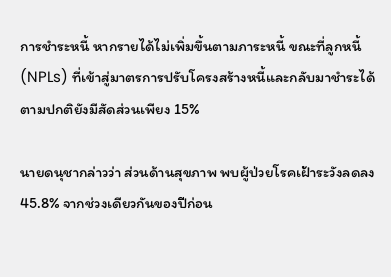การชำระหนี้ หากรายได้ไม่เพิ่มขึ้นตามภาระหนี้ ขณะที่ลูกหนี้ (NPLs) ที่เข้าสู่มาตรการปรับโครงสร้างหนี้และกลับมาชำระได้ตามปกติยังมีสัดส่วนเพียง 15%

นายดนุชากล่าวว่า ส่วนด้านสุขภาพ พบผู้ป่วยโรคเฝ้าระวังลดลง 45.8% จากช่วงเดียวกันของปีก่อน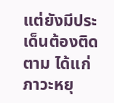แต่ยังมีประเด็นต้องติดตาม ได้แก่ ภาวะหยุ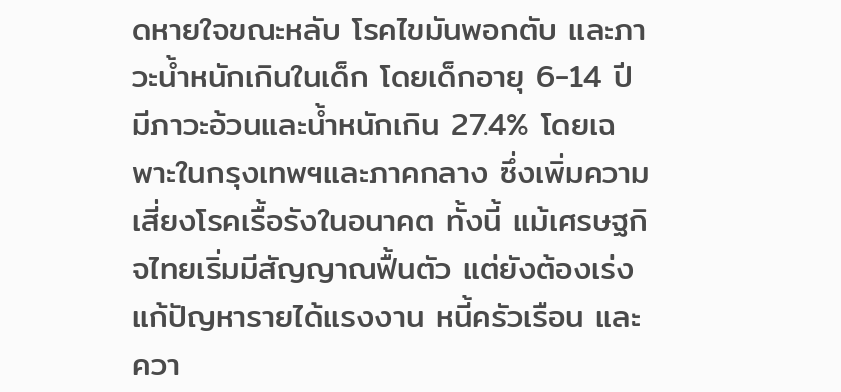ดหายใจขณะหลับ โรคไขมันพอกตับ และภาวะน้ำหนักเกินในเด็ก โดยเด็กอายุ 6-14 ปี มีภาวะอ้วนและน้ำหนักเกิน 27.4% โดยเฉพาะในกรุงเทพฯและภาคกลาง ซึ่งเพิ่มความเสี่ยงโรคเรื้อรังในอนาคต ทั้งนี้ แม้เศรษฐกิจไทยเริ่มมีสัญญาณฟื้นตัว แต่ยังต้องเร่งแก้ปัญหารายได้แรงงาน หนี้ครัวเรือน และควา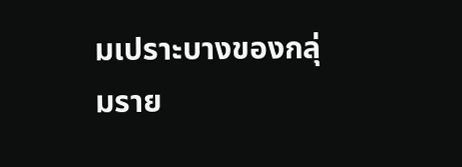มเปราะบางของกลุ่มราย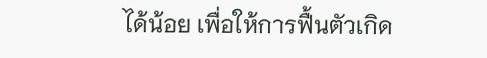ได้น้อย เพื่อให้การฟื้นตัวเกิด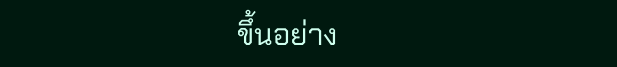ขึ้นอย่าง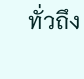ทั่วถึง